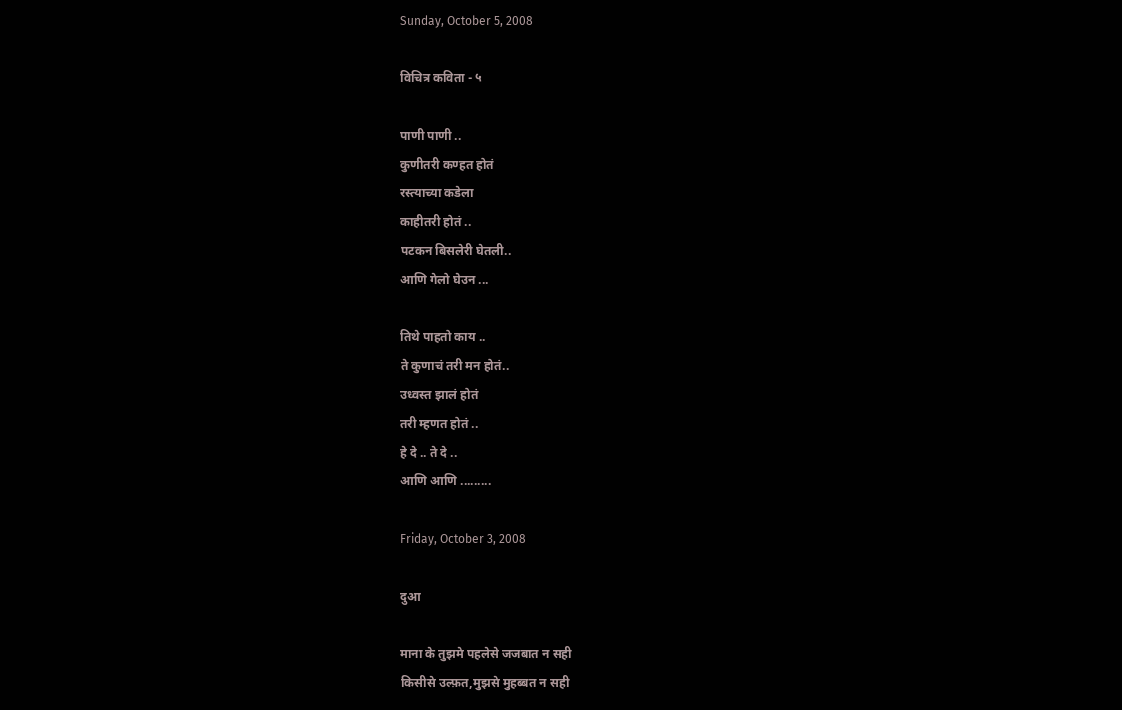Sunday, October 5, 2008

विचित्र कविता - ५

पाणी पाणी ..
कुणीतरी कण्हत होतं
रस्त्याच्या कडेला
काहीतरी होतं ..
पटकन बिसलेरी घेतली..
आणि गेलो घेउन ...

तिथे पाहतो काय ..
ते कुणाचं तरी मन होतं..
उध्वस्त झालं होतं
तरी म्हणत होतं ..
हे दे .. ते दे ..
आणि आणि .........

Friday, October 3, 2008

दुआ

माना के तुझमे पहलेसे जजबात न सही
किसीसे उल्फ़त,मुझसे मुहब्बत न सही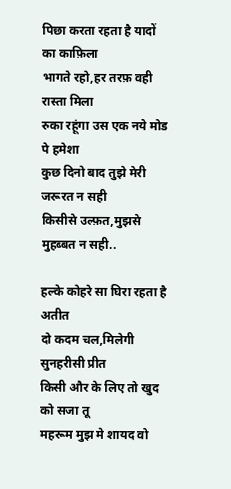पिछा करता रहता है यादों का काफ़िला
भागते रहो,हर तरफ़ वही रास्ता मिला
रुका रहूंगा उस एक नये मोड पे हमेशा
कुछ दिनो बाद तुझे मेरी जरूरत न सही
किसीसे उल्फ़त,मुझसे मुहब्बत न सही..

हल्के कोहरे सा घिरा रहता है अतीत
दो कदम चल,मिलेगी सुनहरीसी प्रीत
किसी और के लिए तो खुद को सजा तू
महरूम मुझ मे शायद वो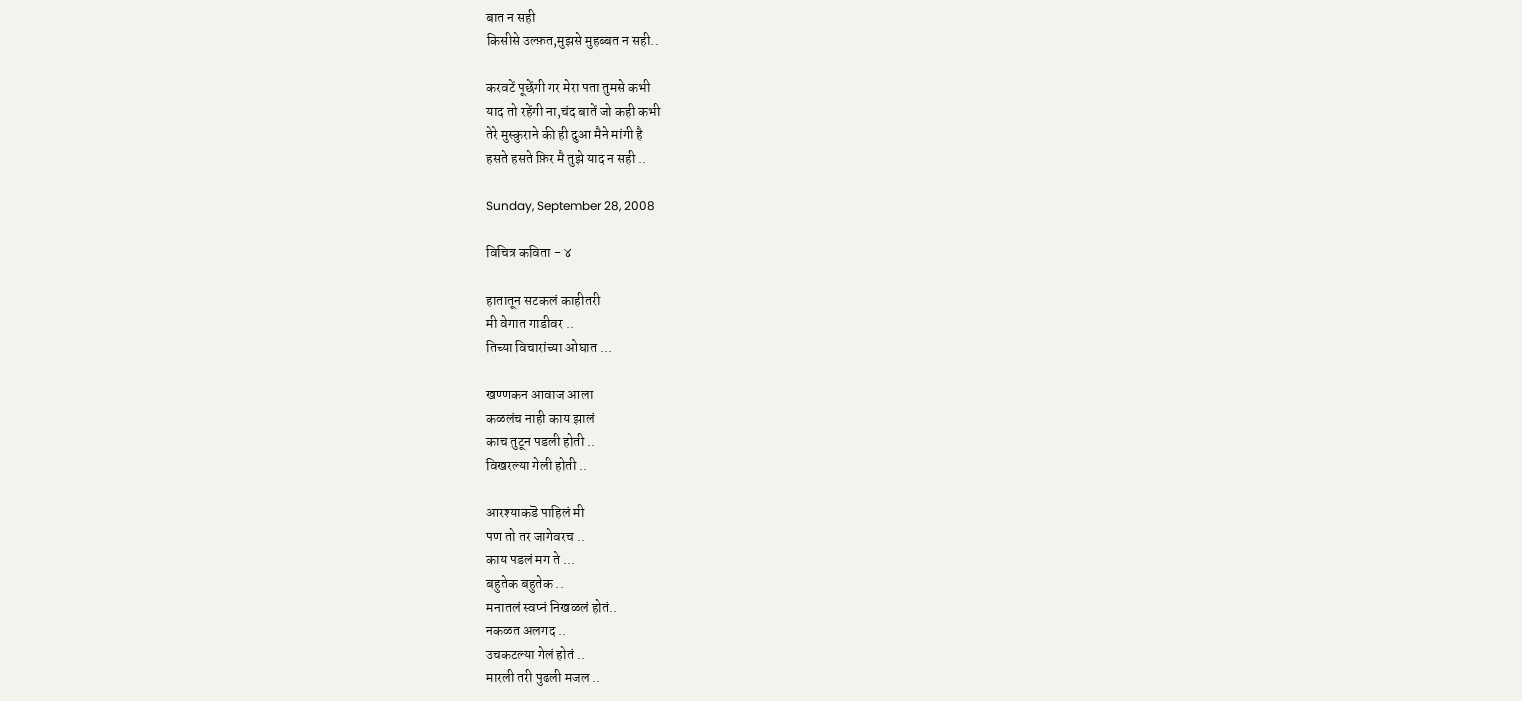बात न सही
किसीसे उल्फ़त,मुझसे मुहब्बत न सही..

करवटें पूछेंगी गर मेरा पता तुमसे कभी
याद तो रहेंगी ना,चंद बातें जो कही कभी
तेरे मुस्कुराने की ही दुआ मैने मांगी है
हसते हसते फ़िर मै तुझे याद न सही ..

Sunday, September 28, 2008

विचित्र कविता - ४

हातातून सटकलं काहीतरी
मी वेगात गाडीवर ..
तिच्या विचारांच्या ओघात ...

खण्णकन आवाज आला
कळलंच नाही काय झालं
काच तुटून पडली होती ..
विखरल्या गेली होती ..

आरश्याकडॆ पाहिलं मी
पण तो तर जागेवरच ..
काय पडलं मग ते ...
बहुतेक बहुतेक ..
मनातलं स्वप्नं निखळलं होतं..
नकळत अलगद ..
उचकटल्या गेलं होतं ..
मारली तरी पुढली मजल ..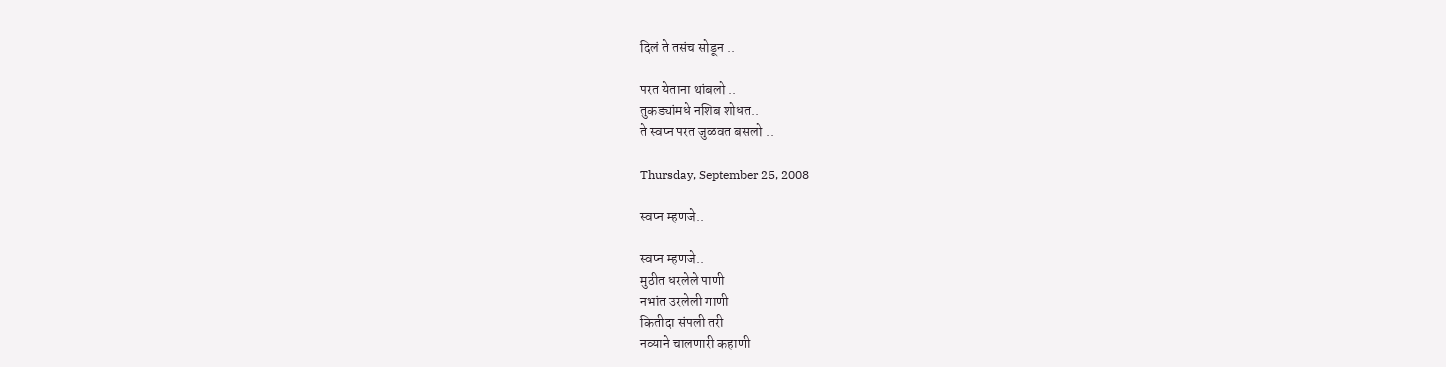दिलं ते तसंच सोडून ..

परत येताना थांबलो ..
तुकड्यांमधे नशिब शोधत..
ते स्वप्न परत जुळवत बसलो ..

Thursday, September 25, 2008

स्वप्न म्हणजे..

स्वप्न म्हणजे..
मुठीत धरलेले पाणी
नभांत उरलेली गाणी
कितीदा संपली तरी
नव्याने चालणारी कहाणी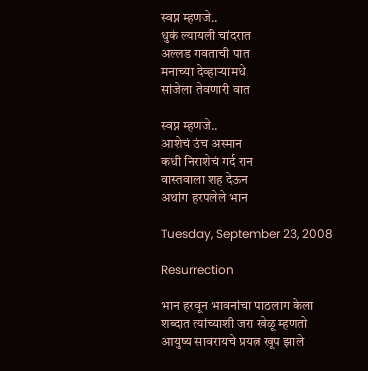स्वप्न म्हणजे..
धुकं ल्यायली चांदरात
अल्लड गवताची पात
मनाच्या देव्हाऱ्यामधे
सांजेला तेवणारी वात

स्वप्न म्हणजे..
आशेचं उंच अस्मान
कधी निराशेचं गर्द रान
वास्तवाला शह देऊन
अथांग हरपलेले भान

Tuesday, September 23, 2008

Resurrection

भान हरवून भावनांचा पाठलाग केला
शब्दात त्यांच्याशी जरा खेळू म्हणतो
आयुष्य सावरायचे प्रयत्न खूप झाले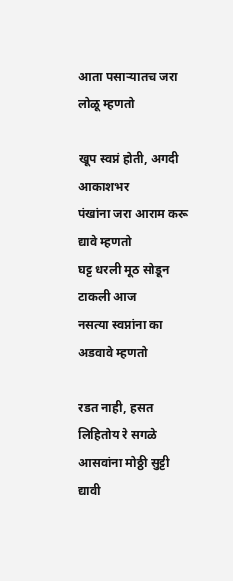आता पसाऱ्यातच जरा लोळू म्हणतो

खूप स्वप्नं होती, अगदी आकाशभर
पंखांना जरा आराम करू द्यावे म्हणतो
घट्ट धरली मूठ सोडून टाकली आज
नसत्या स्वप्नांना का अडवावे म्हणतो

रडत नाही, हसत लिहितोय रे सगळे
आसवांना मोठ्ठी सुट्टी द्यावी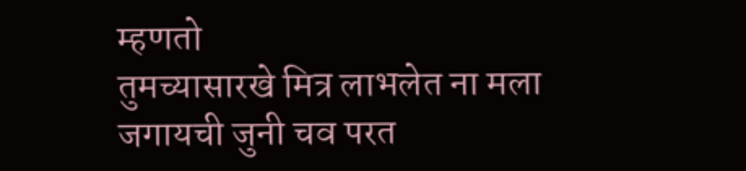म्हणतो
तुमच्यासारखे मित्र लाभलेत ना मला
जगायची जुनी चव परत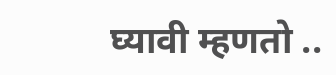घ्यावी म्हणतो ..